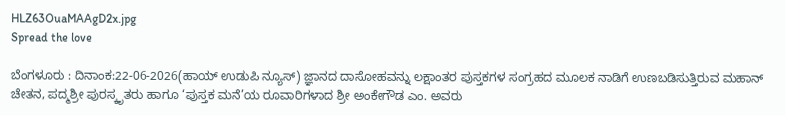HLZ63OuaMAAgD2x.jpg
Spread the love

ಬೆಂಗಳೂರು : ದಿನಾಂಕ:22-06-2026(ಹಾಯ್ ಉಡುಪಿ ನ್ಯೂಸ್) ಜ್ಞಾನದ ದಾಸೋಹವನ್ನು ಲಕ್ಷಾಂತರ ಪುಸ್ತಕಗಳ ಸಂಗ್ರಹದ ಮೂಲಕ ನಾಡಿಗೆ ಉಣಬಡಿಸುತ್ತಿರುವ ಮಹಾನ್ ಚೇತನ, ಪದ್ಮಶ್ರೀ ಪುರಸ್ಕೃತರು ಹಾಗೂ ‘ಪುಸ್ತಕ ಮನೆ’ಯ ರೂವಾರಿಗಳಾದ ಶ್ರೀ ಅಂಕೇಗೌಡ ಎಂ. ಅವರು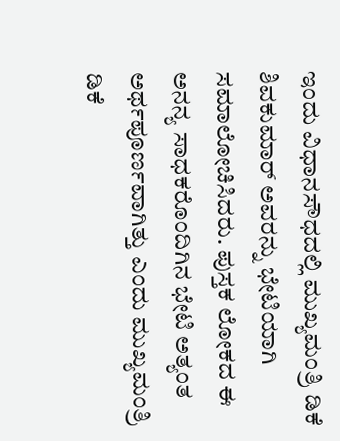ಇಂದು ವಿಧಾನಸೌಧದಲ್ಲಿ ಮುಖ್ಯಮಂತ್ರಿ ಡಿಕೆ ಶಿವಕುಮಾರ್ ಅವರನ್ನು ಭೇಟಿಯಾಗಿ ಸಮಾಲೋಚಿಸಿದರು. ಪುಸ್ತಕ ಲೋಕದ ಈ ಅನನ್ಯ ಸಾಧಕರೊಂದಿಗಿನ ಭೇಟಿ ಅತ್ಯಂತ ಅರ್ಥಪೂರ್ಣವಾಗಿತ್ತು ಎಂದು ಮುಖ್ಯಮಂತ್ರಿ ಡಿಕೆ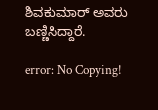ಶಿವಕುಮಾರ್ ಅವರು ಬಣ್ಣಿಸಿದ್ದಾರೆ.

error: No Copying!